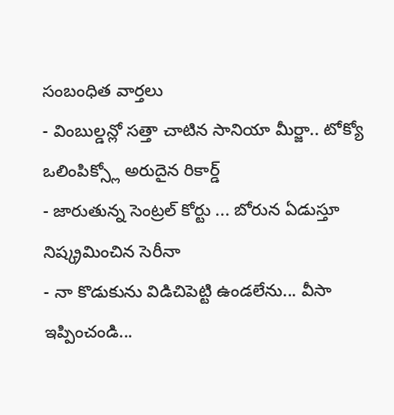సంబంధిత వార్తలు
- వింబుల్డన్లో సత్తా చాటిన సానియా మీర్జా.. టోక్యో ఒలింపిక్స్లో అరుదైన రికార్డ్
- జారుతున్న సెంట్రల్ కోర్టు ... బోరున ఏడుస్తూ నిష్క్రమించిన సెరీనా
- నా కొడుకును విడిచిపెట్టి ఉండలేను... వీసా ఇప్పించండి...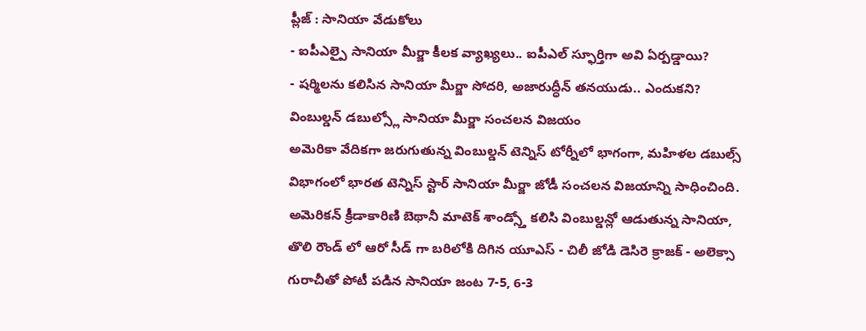ప్లీజ్ : సానియా వేడుకోలు
- ఐపీఎల్పై సానియా మీర్జా కీలక వ్యాఖ్యలు.. ఐపీఎల్ స్ఫూర్తిగా అవి ఏర్పడ్డాయి?
- షర్మిలను కలిసిన సానియా మీర్జా సోదరి, అజారుద్ధీన్ తనయుడు.. ఎందుకని?
వింబుల్డన్ డబుల్స్లో సానియా మీర్జా సంచలన విజయం
అమెరికా వేదికగా జరుగుతున్న వింబుల్డన్ టెన్నిస్ టోర్నీలో భాగంగా, మహిళల డబుల్స్ విభాగంలో భారత టెన్నిస్ స్టార్ సానియా మీర్జా జోడీ సంచలన విజయాన్ని సాధించింది. అమెరికన్ క్రీడాకారిణి బెథానీ మాటెక్ శాండ్స్తో కలిసి వింబుల్డన్లో ఆడుతున్న సానియా, తొలి రౌండ్ లో ఆరో సీడ్ గా బరిలోకి దిగిన యూఎస్ - చిలీ జోడి డెసిరె క్రాజక్ - అలెక్సా గురాచీతో పోటీ పడిన సానియా జంట 7-5, 6-3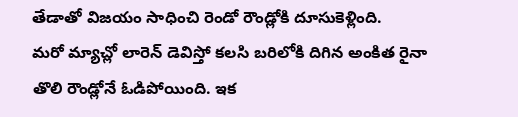తేడాతో విజయం సాధించి రెండో రౌండ్లోకి దూసుకెళ్లింది.
మరో మ్యాచ్లో లారెన్ డెవిస్తో కలసి బరిలోకి దిగిన అంకిత రైనా తొలి రౌండ్లోనే ఓడిపోయింది. ఇక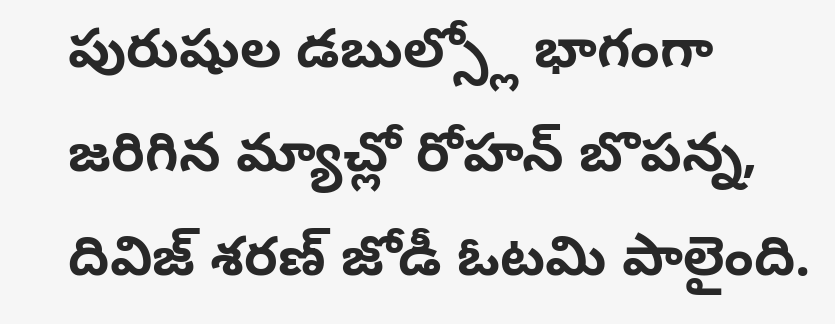పురుషుల డబుల్స్లో భాగంగా జరిగిన మ్యాచ్లో రోహన్ బొపన్న, దివిజ్ శరణ్ జోడీ ఓటమి పాలైంది.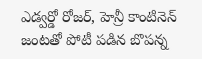ఎడ్వర్డో రోజర్, హెన్రీ కాంటినెన్ జంటతో పోటీ పడిన బొపన్న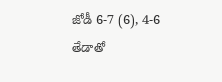జోడీ 6-7 (6), 4-6 తేడాతో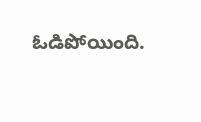ఓడిపోయింది.